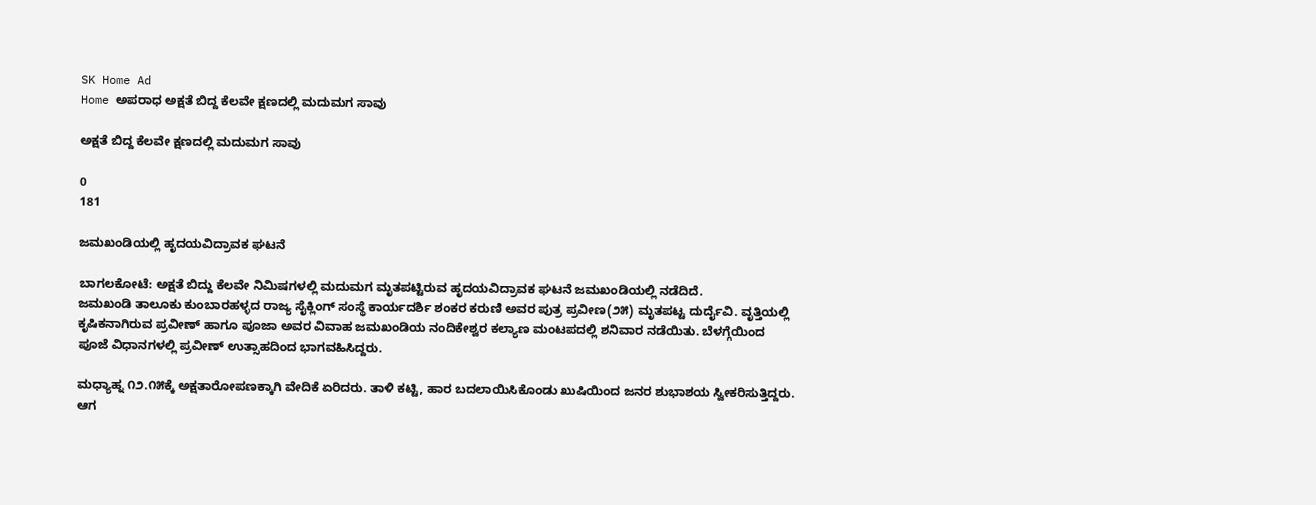SK Home Ad
Home ಅಪರಾಧ ಅಕ್ಷತೆ ಬಿದ್ದ‌ ಕೆಲವೇ ಕ್ಷಣದಲ್ಲಿ ಮದುಮಗ ಸಾವು

ಅಕ್ಷತೆ ಬಿದ್ದ‌ ಕೆಲವೇ ಕ್ಷಣದಲ್ಲಿ ಮದುಮಗ ಸಾವು

0
181

ಜಮಖಂಡಿಯಲ್ಲಿ ಹೃದಯವಿದ್ರಾವಕ ಘಟನೆ

ಬಾಗಲಕೋಟೆ: ಅಕ್ಷತೆ ಬಿದ್ದು‌ ಕೆಲವೇ ನಿಮಿಷಗಳಲ್ಲಿ ಮದುಮಗ ಮೃತಪಟ್ಟಿರುವ ಹೃದಯವಿದ್ರಾವಕ ಘಟನೆ ಜಮಖಂಡಿಯಲ್ಲಿ ನಡೆದಿದೆ.
ಜಮಖಂಡಿ ತಾಲೂಕು ಕುಂಬಾರಹಳ್ಳದ ರಾಜ್ಯ ಸೈಕ್ಲಿಂಗ್ ಸಂಸ್ಥೆ ಕಾರ್ಯದರ್ಶಿ ಶಂಕರ ಕರುಣಿ ಅವರ ಪುತ್ರ ಪ್ರವೀಣ(೨೫) ಮೃತಪಟ್ಟ ದುರ್ದೈವಿ. ವೃತ್ತಿಯಲ್ಲಿ ಕೃಷಿಕನಾಗಿರುವ ಪ್ರವೀಣ್ ಹಾಗೂ ಪೂಜಾ ಅವರ ವಿವಾಹ ಜಮಖಂಡಿಯ ನಂದಿಕೇಶ್ವರ ಕಲ್ಯಾಣ ಮಂಟಪದಲ್ಲಿ ಶನಿವಾರ ನಡೆಯಿತು. ಬೆಳಗ್ಗೆಯಿಂದ ಪೂಜೆ ವಿಧಾನಗಳಲ್ಲಿ ಪ್ರವೀಣ್ ಉತ್ಸಾಹದಿಂದ ಭಾಗವಹಿಸಿದ್ದರು.

ಮಧ್ಯಾಹ್ನ ೧೨.೧೫ಕ್ಕೆ ಅಕ್ಷತಾರೋಪಣಕ್ಕಾಗಿ ವೇದಿಕೆ ಏರಿದರು. ತಾಳಿ ಕಟ್ಟಿ, ಹಾರ ಬದಲಾಯಿಸಿಕೊಂಡು ಖುಷಿಯಿಂದ ಜನರ ಶುಭಾಶಯ ಸ್ವೀಕರಿಸುತ್ತಿದ್ದರು. ಆಗ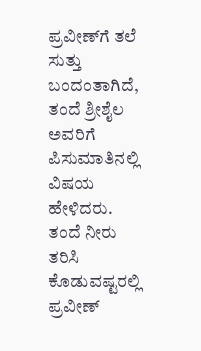ಪ್ರವೀಣ್‌ಗೆ ತಲೆ ಸುತ್ತು ಬಂದಂತಾಗಿದೆ, ತಂದೆ ಶ್ರೀಶೈಲ ಅವರಿಗೆ ಪಿಸುಮಾತಿನಲ್ಲಿ ವಿಷಯ ಹೇಳಿದರು. ತಂದೆ ನೀರು ತರಿಸಿ ಕೊಡುವಷ್ಟರಲ್ಲಿ ಪ್ರವೀಣ್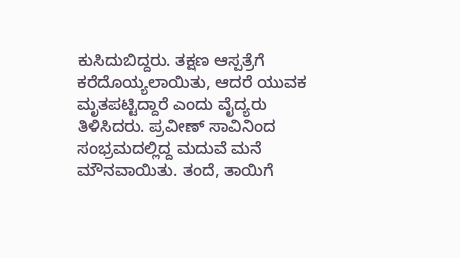ಕುಸಿದುಬಿದ್ದರು. ತಕ್ಷಣ ಆಸ್ಪತ್ರೆಗೆ ಕರೆದೊಯ್ಯಲಾಯಿತು, ಆದರೆ ಯುವಕ ಮೃತಪಟ್ಟಿದ್ದಾರೆ ಎಂದು ವೈದ್ಯರು ತಿಳಿಸಿದರು. ಪ್ರವೀಣ್ ಸಾವಿನಿಂದ ಸಂಭ್ರಮದಲ್ಲಿದ್ದ ಮದುವೆ ಮನೆ ಮೌನವಾಯಿತು. ತಂದೆ, ತಾಯಿಗೆ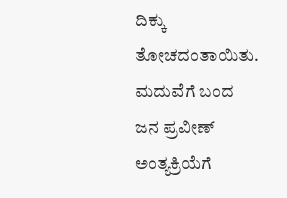ದಿಕ್ಕು ತೋಚದಂತಾಯಿತು. ಮದುವೆಗೆ ಬಂದ ಜನ ಪ್ರವೀಣ್ ಅಂತ್ಯಕ್ರಿಯೆಗೆ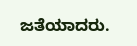ಜತೆಯಾದರು.